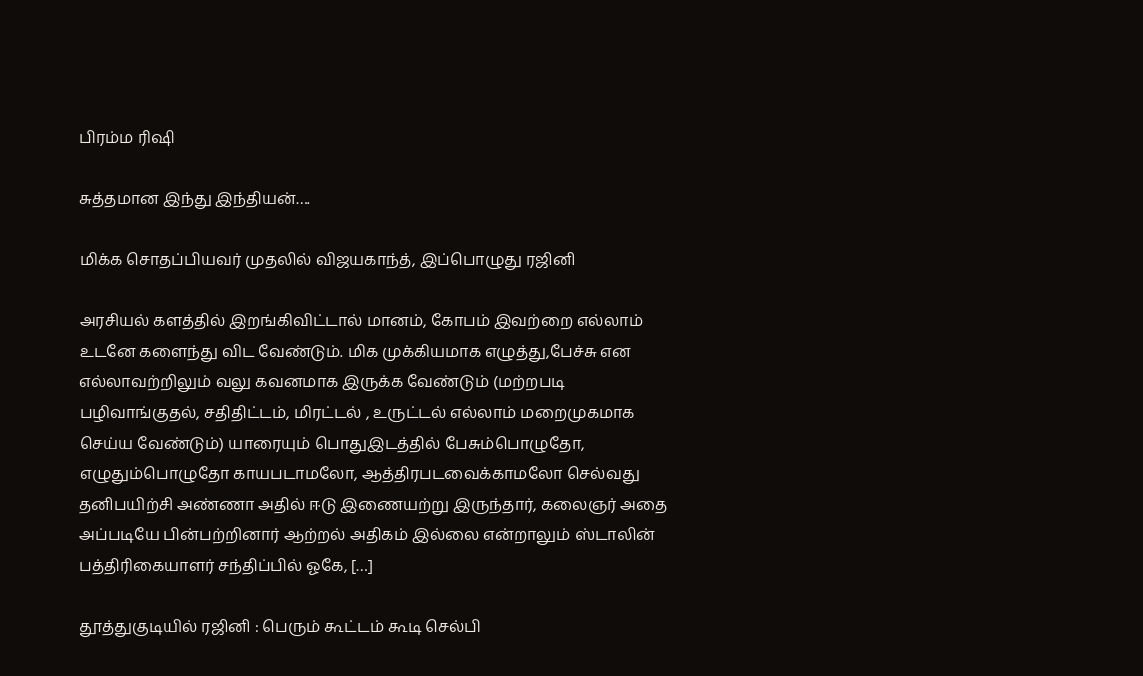பிரம்ம ரிஷி

சுத்தமான இந்து இந்தியன்….

மிக்க சொதப்பியவர் முதலில் விஜயகாந்த், இப்பொழுது ரஜினி

அரசியல் களத்தில் இறங்கிவிட்டால் மானம், கோபம் இவற்றை எல்லாம் உடனே களைந்து விட வேண்டும். மிக முக்கியமாக எழுத்து,பேச்சு என எல்லாவற்றிலும் வலு கவனமாக இருக்க வேண்டும் (மற்றபடி பழிவாங்குதல், சதிதிட்டம், மிரட்டல் , உருட்டல் எல்லாம் மறைமுகமாக செய்ய வேண்டும்) யாரையும் பொதுஇடத்தில் பேசும்பொழுதோ, எழுதும்பொழுதோ காயபடாமலோ, ஆத்திரபடவைக்காமலோ செல்வது தனிபயிற்சி அண்ணா அதில் ஈடு இணையற்று இருந்தார், கலைஞர் அதை அப்படியே பின்பற்றினார் ஆற்றல் அதிகம் இல்லை என்றாலும் ஸ்டாலின் பத்திரிகையாளர் சந்திப்பில் ஓகே, […]

தூத்துகுடியில் ரஜினி : பெரும் கூட்டம் கூடி செல்பி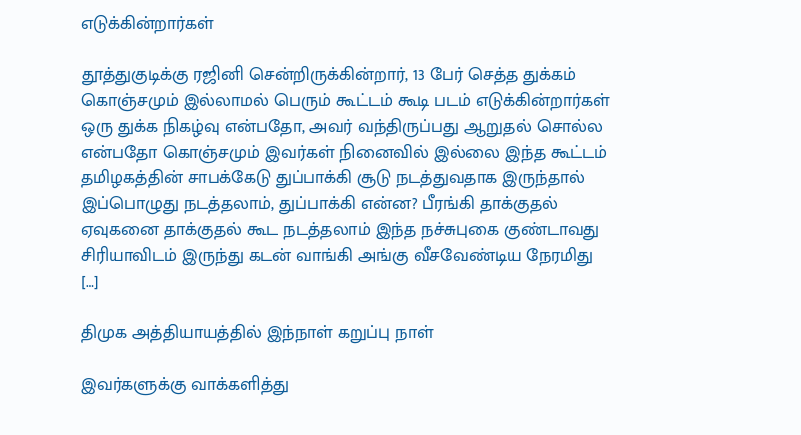எடுக்கின்றார்கள்

தூத்துகுடிக்கு ரஜினி சென்றிருக்கின்றார், 13 பேர் செத்த துக்கம் கொஞ்சமும் இல்லாமல் பெரும் கூட்டம் கூடி படம் எடுக்கின்றார்கள் ஒரு துக்க நிகழ்வு என்பதோ, அவர் வந்திருப்பது ஆறுதல் சொல்ல என்பதோ கொஞ்சமும் இவர்கள் நினைவில் இல்லை இந்த கூட்டம் தமிழகத்தின் சாபக்கேடு துப்பாக்கி சூடு நடத்துவதாக இருந்தால் இப்பொழுது நடத்தலாம், துப்பாக்கி என்ன? பீரங்கி தாக்குதல் ஏவுகனை தாக்குதல் கூட நடத்தலாம் இந்த நச்சுபுகை குண்டாவது சிரியாவிடம் இருந்து கடன் வாங்கி அங்கு வீசவேண்டிய நேரமிது […]

திமுக அத்தியாயத்தில் இந்நாள் கறுப்பு நாள்

இவர்களுக்கு வாக்களித்து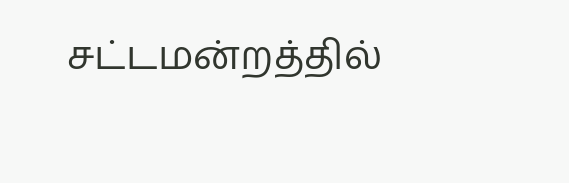சட்டமன்றத்தில்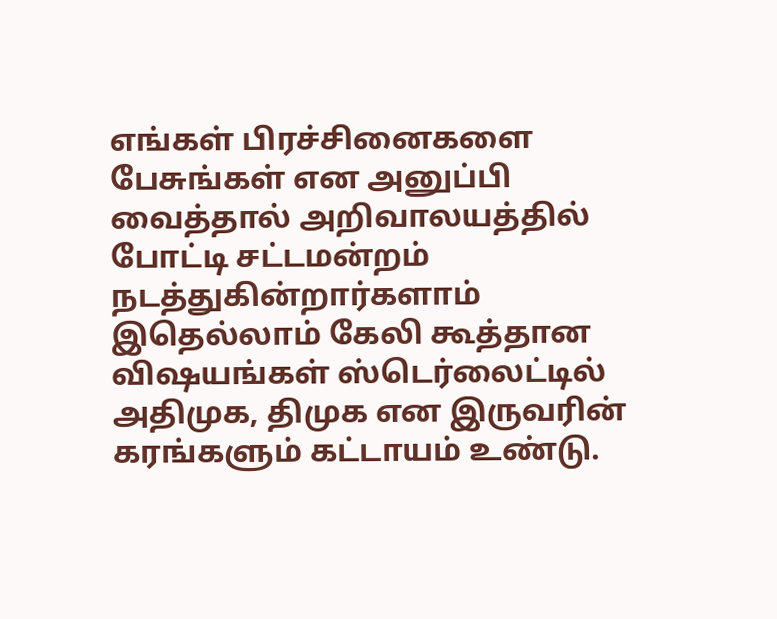எங்கள் பிரச்சினைகளை பேசுங்கள் என அனுப்பி வைத்தால் அறிவாலயத்தில் போட்டி சட்டமன்றம் நடத்துகின்றார்களாம் இதெல்லாம் கேலி கூத்தான விஷயங்கள் ஸ்டெர்லைட்டில் அதிமுக, திமுக என இருவரின் கரங்களும் கட்டாயம் உண்டு.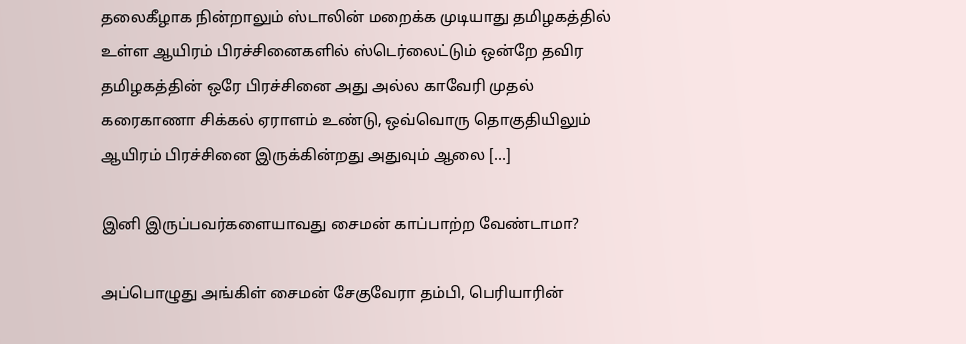தலைகீழாக நின்றாலும் ஸ்டாலின் மறைக்க முடியாது தமிழகத்தில் உள்ள ஆயிரம் பிரச்சினைகளில் ஸ்டெர்லைட்டும் ஒன்றே தவிர தமிழகத்தின் ஒரே பிரச்சினை அது அல்ல‌ காவேரி முதல் கரைகாணா சிக்கல் ஏராளம் உண்டு, ஒவ்வொரு தொகுதியிலும் ஆயிரம் பிரச்சினை இருக்கின்றது அதுவும் ஆலை […]

இனி இருப்பவர்களையாவது சைமன் காப்பாற்ற வேண்டாமா?

அப்பொழுது அங்கிள் சைமன் சேகுவேரா தம்பி, பெரியாரின்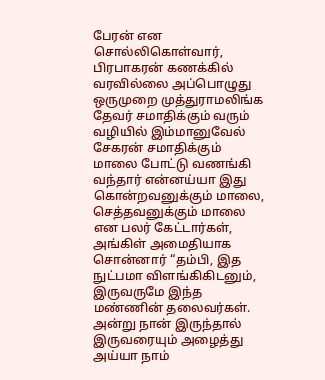பேரன் என சொல்லிகொள்வார், பிரபாகரன் கணக்கில் வரவில்லை அப்பொழுது ஒருமுறை முத்துராமலிங்க தேவர் சமாதிக்கும் வரும் வழியில் இம்மானுவேல் சேகரன் சமாதிக்கும் மாலை போட்டு வணங்கி வந்தார் என்னய்யா இது கொன்றவனுக்கும் மாலை, செத்தவனுக்கும் மாலை என பலர் கேட்டார்கள், அங்கிள் அமைதியாக சொன்னார் “தம்பி, இத நுட்பமா விளங்கிகிடனும், இருவருமே இந்த மண்ணின் தலைவர்கள். அன்று நான் இருந்தால் இருவரையும் அழைத்து அய்யா நாம்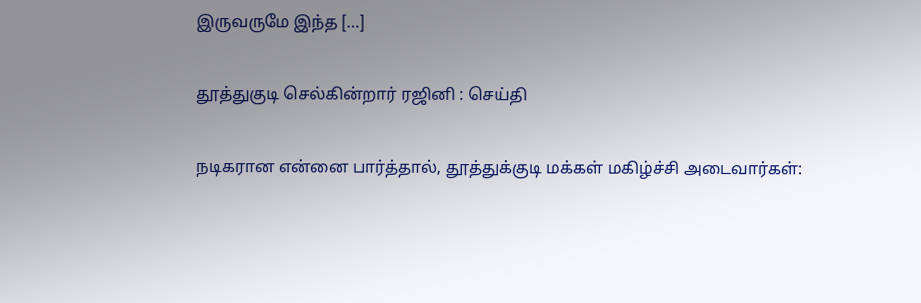இருவருமே இந்த […]

தூத்துகுடி செல்கின்றார் ரஜினி : செய்தி

நடிகரான என்னை பார்த்தால், தூத்துக்குடி மக்கள் மகிழ்ச்சி அடைவார்கள்: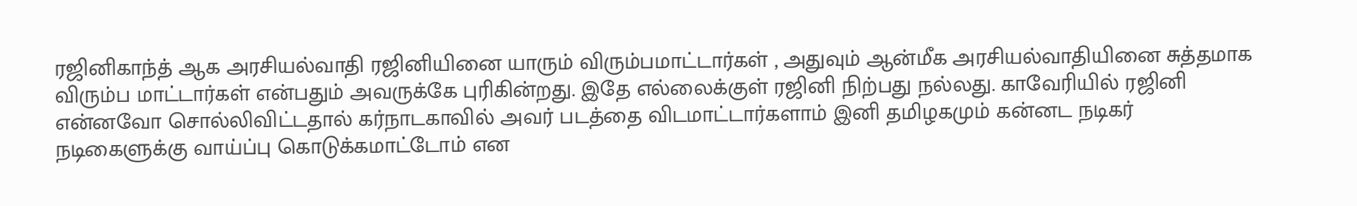ரஜினிகாந்த் ஆக அரசியல்வாதி ரஜினியினை யாரும் விரும்பமாட்டார்கள் , அதுவும் ஆன்மீக அரசியல்வாதியினை சுத்தமாக விரும்ப மாட்டார்கள் என்பதும் அவருக்கே புரிகின்றது. இதே எல்லைக்குள் ரஜினி நிற்பது நல்லது. காவேரியில் ரஜினி என்னவோ சொல்லிவிட்டதால் கர்நாடகாவில் அவர் படத்தை விடமாட்டார்களாம் இனி தமிழகமும் கன்னட நடிகர் நடிகைளுக்கு வாய்ப்பு கொடுக்கமாட்டோம் என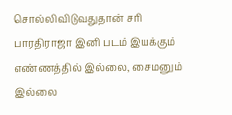சொல்லிவிடுவதுதான் சரி பாரதிராஜா இனி படம் இயக்கும் எண்ணத்தில் இல்லை, சைமனும் இல்லை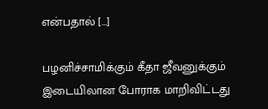என்பதால் […]

பழனிச்சாமிக்கும் கீதா ஜீவனுக்கும் இடையிலான போராக மாறிவிட்டது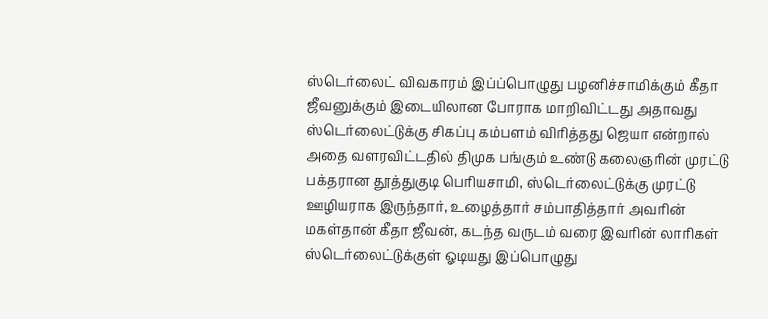ஸ்டெர்லைட் விவகாரம் இப்ப்பொழுது பழனிச்சாமிக்கும் கீதா ஜீவனுக்கும் இடையிலான போராக மாறிவிட்டது அதாவது ஸ்டெர்லைட்டுக்கு சிகப்பு கம்பளம் விரித்தது ஜெயா என்றால் அதை வளரவிட்டதில் திமுக பங்கும் உண்டு கலைஞரின் முரட்டு பக்தரான தூத்துகுடி பெரியசாமி, ஸ்டெர்லைட்டுக்கு முரட்டு ஊழியராக இருந்தார், உழைத்தார் சம்பாதித்தார் அவரின் மகள்தான் கீதா ஜீவன், கடந்த வருடம் வரை இவரின் லாரிகள் ஸ்டெர்லைட்டுக்குள் ஓடியது இப்பொழுது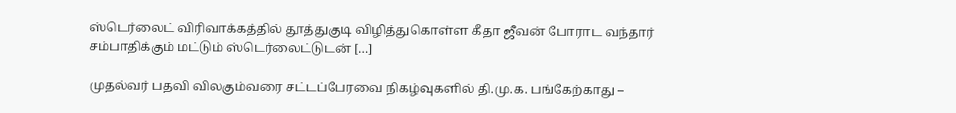ஸ்டெர்லைட் விரிவாக்கத்தில் தூத்துகுடி விழித்துகொள்ள கீதா ஜீவன் போராட வந்தார் சம்பாதிக்கும் மட்டும் ஸ்டெர்லைட்டுடன் […]

முதல்வர் பதவி விலகும்வரை சட்டப்பேரவை நிகழ்வுகளில் தி.மு.க. பங்கேற்காது –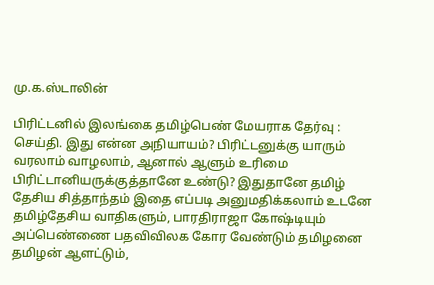மு.க.ஸ்டாலின்

பிரிட்டனில் இலங்கை தமிழ்பெண் மேயராக தேர்வு : செய்தி. இது என்ன அநியாயம்? பிரிட்டனுக்கு யாரும் வரலாம் வாழலாம், ஆனால் ஆளும் உரிமை பிரிட்டானியருக்குத்தானே உண்டு? இதுதானே தமிழ் தேசிய சித்தாந்தம் இதை எப்படி அனுமதிக்கலாம் உடனே தமிழ்தேசிய வாதிகளும், பாரதிராஜா கோஷ்டியும் அப்பெண்ணை பதவிவிலக கோர வேண்டும் தமிழனை தமிழன் ஆளட்டும்,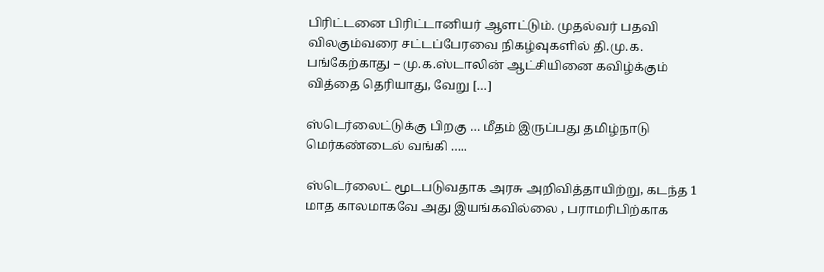பிரிட்டனை பிரிட்டானியர் ஆளட்டும். முதல்வர் பதவி விலகும்வரை சட்டப்பேரவை நிகழ்வுகளில் தி.மு.க. பங்கேற்காது – மு.க.ஸ்டாலின் ஆட்சியினை கவிழ்க்கும் வித்தை தெரியாது, வேறு […]

ஸ்டெர்லைட்டுக்கு பிறகு … மீதம் இருப்பது தமிழ்நாடு மெர்கண்டைல் வங்கி …..

ஸ்டெர்லைட் மூடபடுவதாக அரசு அறிவித்தாயிற்று, கடந்த 1 மாத காலமாகவே அது இயங்கவில்லை , பராமரிபிற்காக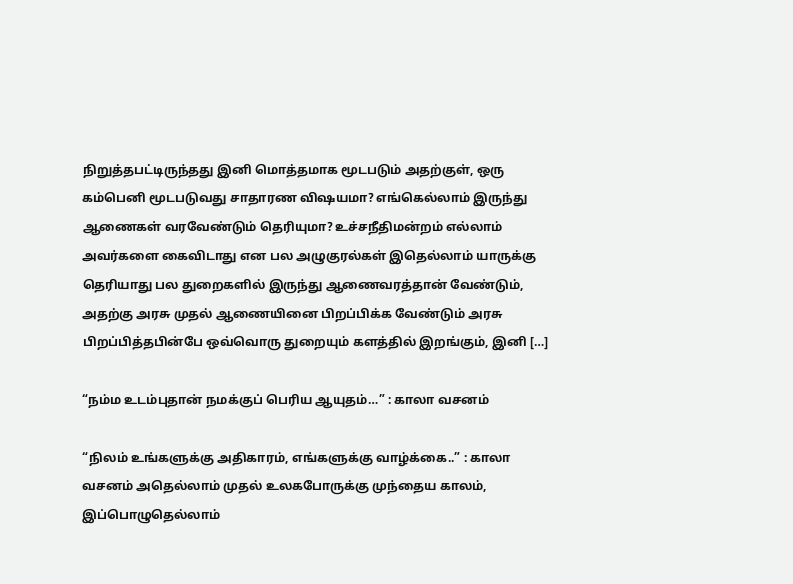நிறுத்தபட்டிருந்தது இனி மொத்தமாக மூடபடும் அதற்குள், ஒரு கம்பெனி மூடபடுவது சாதாரண விஷயமா? எங்கெல்லாம் இருந்து ஆணைகள் வரவேண்டும் தெரியுமா? உச்சநீதிமன்றம் எல்லாம் அவர்களை கைவிடாது என பல அழுகுரல்கள் இதெல்லாம் யாருக்கு தெரியாது பல துறைகளில் இருந்து ஆணைவரத்தான் வேண்டும், அதற்கு அரசு முதல் ஆணையினை பிறப்பிக்க வேண்டும் அரசு பிறப்பித்தபின்பே ஒவ்வொரு துறையும் களத்தில் இறங்கும், இனி […]

“நம்ம உடம்புதான் நமக்குப் பெரிய ஆயுதம்…” : காலா வசனம்

“நிலம் உங்களுக்கு அதிகாரம், எங்களுக்கு வாழ்க்கை..” : காலா வசனம் அதெல்லாம் முதல் உலகபோருக்கு முந்தைய காலம், இப்பொழுதெல்லாம்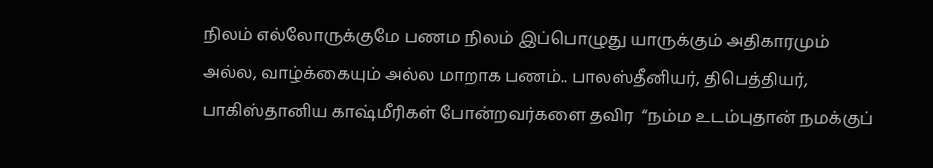நிலம் எல்லோருக்குமே பணம நிலம் இப்பொழுது யாருக்கும் அதிகாரமும் அல்ல, வாழ்க்கையும் அல்ல மாறாக பணம்.. பாலஸ்தீனியர், திபெத்தியர், பாகிஸ்தானிய காஷ்மீரிகள் போன்றவர்களை தவிர‌  “நம்ம உடம்புதான் நமக்குப்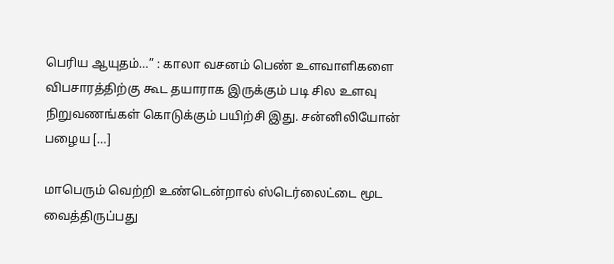பெரிய ஆயுதம்…” : காலா வசனம் பெண் உளவாளிகளை விபசாரத்திற்கு கூட தயாராக இருக்கும் படி சில உளவு நிறுவணங்கள் கொடுக்கும் பயிற்சி இது. சன்னிலியோன் பழைய‌ […]

மாபெரும் வெற்றி உண்டென்றால் ஸ்டெர்லைட்டை மூட வைத்திருப்பது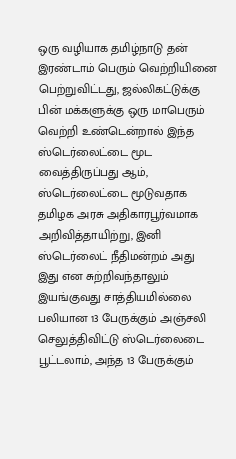ஒரு வழியாக தமிழ்நாடு தன் இரண்டாம் பெரும் வெற்றியினை பெற்றுவிட்டது, ஜல்லிகட்டுக்கு பின் மக்களுக்கு ஒரு மாபெரும் வெற்றி உண்டென்றால் இந்த ஸ்டெர்லைட்டை மூட வைத்திருப்பது ஆம், ஸ்டெர்லைட்டை மூடுவதாக தமிழக அரசு அதிகாரபூர்வமாக அறிவித்தாயிற்று, இனி ஸ்டெர்லைட் நீதிமன்றம் அது இது என சுற்றிவந்தாலும் இயங்குவது சாத்தியமில்லை பலியான 13 பேருக்கும் அஞ்சலி செலுத்திவிட்டு ஸ்டெர்லைடை பூட்டலாம், அந்த 13 பேருக்கும்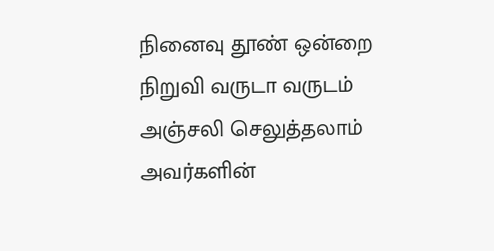நினைவு தூண் ஒன்றை நிறுவி வருடா வருடம் அஞ்சலி செலுத்தலாம் அவர்களின்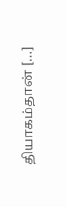தியாகம்தான் […]